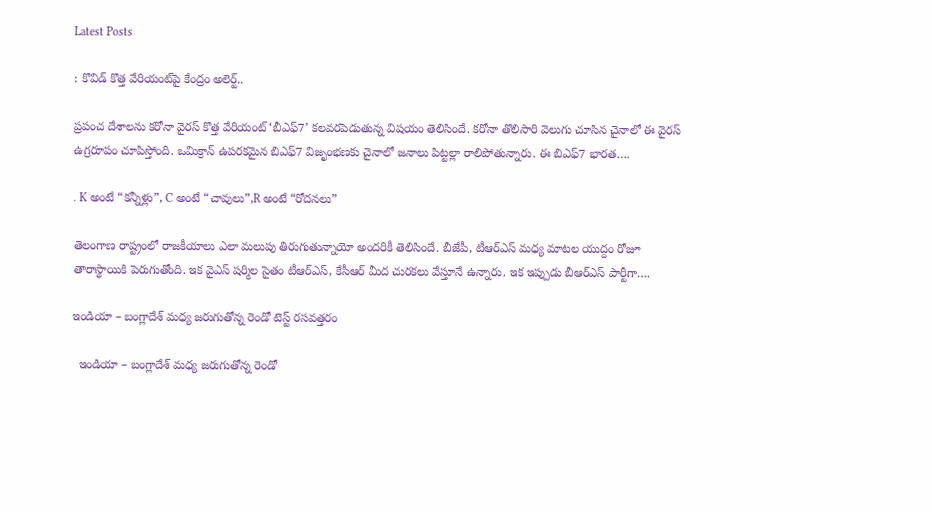Latest Posts

: కొవిడ్ కొత్త వేరియంట్‌పై కేంద్రం అలెర్ట్..

ప్రపంచ దేశాలను కరోనా వైరస్ కొత్త వేరియంట్‌ ‘బీఎఫ్‌7’ కలవరపెడుతున్న విషయం తెలిసిందే. కరోనా తొలిసారి వెలుగు చూసిన చైనాలో ఈ వైరస్ ఉగ్రరూపం చూపిస్తోంది. ఒమిక్రాన్ ఉపరకమైన బిఎఫ్7 విజృంభణకు చైనాలో జనాలు పిట్టల్లా రాలిపోతున్నారు. ఈ బిఎఫ్7 భారత….

. K అంటే “కన్నీళ్లు”, C అంటే “చావులు”,R అంటే “రోదనలు”

తెలంగాణ రాష్ట్రంలో రాజకీయాలు ఎలా మలుపు తిరుగుతున్నాయో అందరికీ తెలిసిందే. బీజేపీ, టీఆర్‌ఎస్ మధ్య మాటల యుద్దం రోజూ తారాస్థాయికి పెరుగుతోంది. ఇక వైఎస్ షర్మిల సైతం టీఆర్ఎస్, కేసీఆర్ మీద చురకలు వేస్తూనే ఉన్నారు. ఇక ఇప్పుడు బీఆర్ఎస్‌ పార్టీగా….

ఇండియా – బంగ్లాదేశ్ మధ్య జరుగుతోన్న రెండో టెస్ట్ రసవత్తరం

  ఇండియా – బంగ్లాదేశ్ మధ్య జరుగుతోన్న రెండో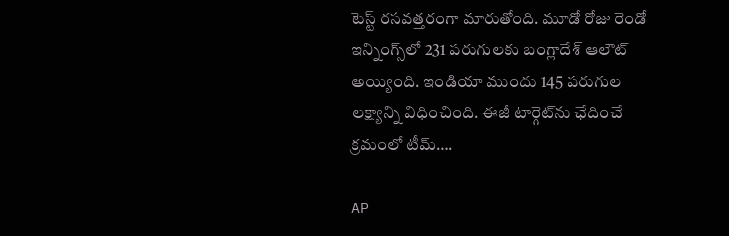టెస్ట్ రసవత్తరంగా మారుతోంది. మూడో రోజు రెండో ఇన్నింగ్స్‌లో 231 పరుగులకు బంగ్లాదేశ్ ఆలౌట్ అయ్యింది. ఇండియా ముందు 145 పరుగుల లక్ష్యాన్ని విధించింది. ఈజీ టార్గెట్‌ను ఛేదించే క్రమంలో టీమ్….

AP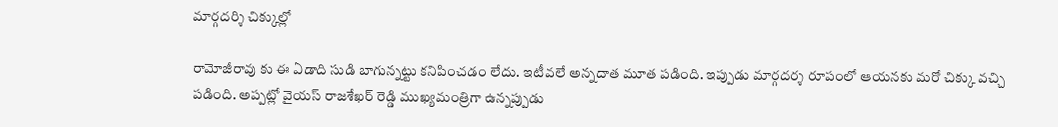మార్గదర్శి చిక్కుల్లో

రామోజీరావు కు ఈ ఏడాది సుడి బాగున్నట్టు కనిపించడం లేదు. ఇటీవలే అన్నదాత మూత పడింది. ఇప్పుడు మార్గదర్శ రూపంలో ఆయనకు మరో చిక్కు వచ్చి పడింది. అప్పట్లో వైయస్ రాజశేఖర్ రెడ్డి ముఖ్యమంత్రిగా ఉన్నప్పుడు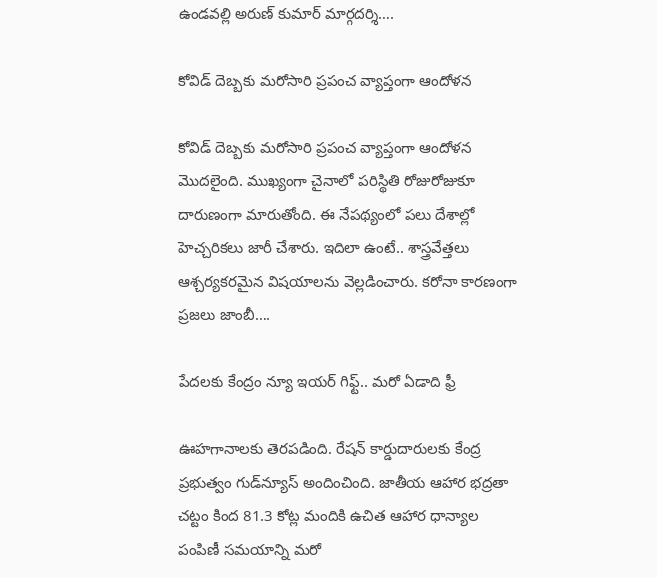ఉండవల్లి అరుణ్ కుమార్ మార్గదర్శి….

కోవిడ్ దెబ్బకు మరోసారి ప్రపంచ వ్యాప్తంగా ఆందోళన

కోవిడ్ దెబ్బకు మరోసారి ప్రపంచ వ్యాప్తంగా ఆందోళన మొదలైంది. ముఖ్యంగా చైనాలో పరిస్థితి రోజురోజుకూ దారుణంగా మారుతోంది. ఈ నేపథ్యంలో పలు దేశాల్లో హెచ్చరికలు జారీ చేశారు. ఇదిలా ఉంటే.. శాస్త్రవేత్తలు ఆశ్చర్యకరమైన విషయాలను వెల్లడించారు. కరోనా కారణంగా ప్రజలు జాంబీ….

పేదలకు కేంద్రం న్యూ ఇయర్ గిఫ్ట్.. మరో ఏడాది ఫ్రీ

ఊహగానాలకు తెరపడింది. రేషన్ కార్డుదారులకు కేంద్ర ప్రభుత్వం గుడ్‌న్యూస్ అందించింది. జాతీయ ఆహార భద్రతా చట్టం కింద 81.3 కోట్ల మందికి ఉచిత ఆహార ధాన్యాల పంపిణీ సమయాన్ని మరో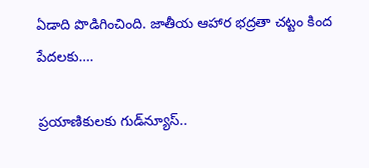ఏడాది పొడిగించింది. జాతీయ ఆహార భద్రతా చట్టం కింద పేదలకు….

ప్రయాణికులకు గుడ్‌న్యూస్..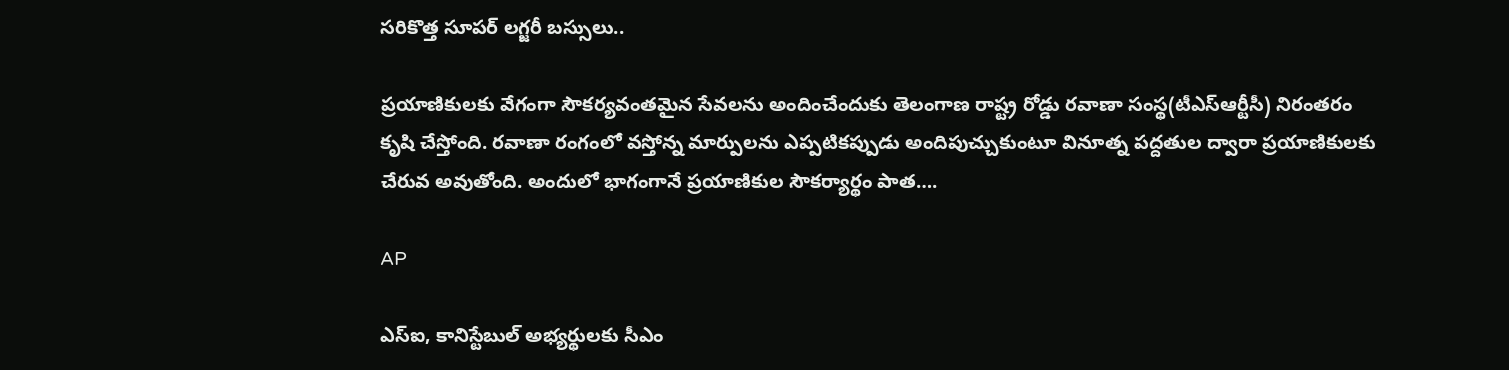సరికొత్త సూపర్ లగ్జరీ బస్సులు..

ప్రయాణికులకు వేగంగా సౌకర్యవంతమైన సేవలను అందించేందుకు తెలంగాణ రాష్ట్ర రోడ్డు రవాణా సంస్థ(టీఎస్‌ఆర్టీసీ) నిరంతరం కృషి చేస్తోంది. రవాణా రంగంలో వస్తోన్న మార్పులను ఎప్పటికప్పుడు అందిపుచ్చుకుంటూ వినూత్న పద్దతుల ద్వారా ప్రయాణికులకు చేరువ అవుతోంది. అందులో భాగంగానే ప్రయాణికుల సౌకర్యార్థం పాత….

AP

ఎస్ఐ, కానిస్టేబుల్‌ అభ్యర్థులకు సీఎం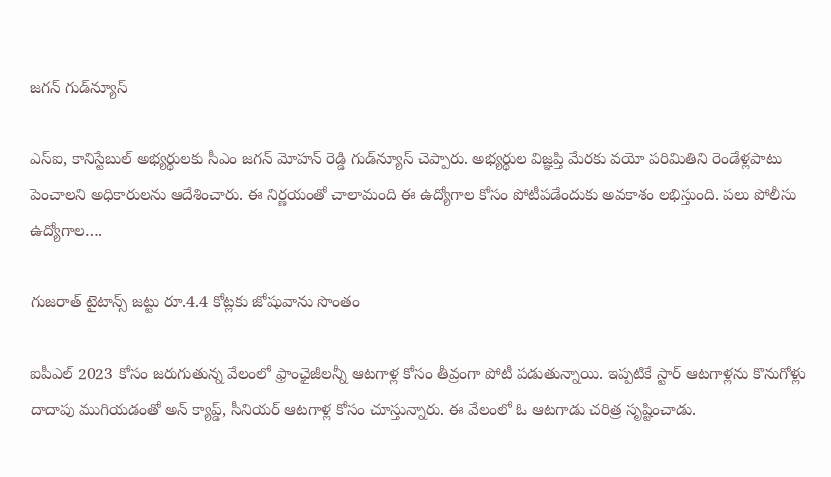జగన్ గుడ్‌న్యూస్

ఎస్ఐ, కానిస్టేబుల్‌ అభ్యర్థులకు సీఎం జగన్ మోహన్ రెడ్డి గుడ్‌న్యూస్ చెప్పారు. అభ్యర్థుల విజ్ఞప్తి మేరకు వయో పరిమితిని రెండేళ్లపాటు పెంచాలని అధికారులను ఆదేశించారు. ఈ నిర్ణయంతో చాలామంది ఈ ఉద్యోగాల కోసం పోటీపడేందుకు అవకాశం లభిస్తుంది. పలు పోలీసు ఉద్యోగాల….

గుజరాత్ టైటాన్స్ జట్టు రూ.4.4 కోట్లకు జోషువాను సొంతం

ఐపీఎల్ 2023 కోసం జరుగుతున్న వేలంలో ఫ్రాంఛైజీలన్నీ ఆటగాళ్ల కోసం తీవ్రంగా పోటీ పడుతున్నాయి. ఇప్పటికే స్టార్ ఆటగాళ్లను కొనుగోళ్లు దాదాపు ముగియడంతో అన్ క్యాప్డ్, సీనియర్ ఆటగాళ్ల కోసం చూస్తున్నారు. ఈ వేలంలో ఓ ఆటగాడు చరిత్ర సృష్టించాడు.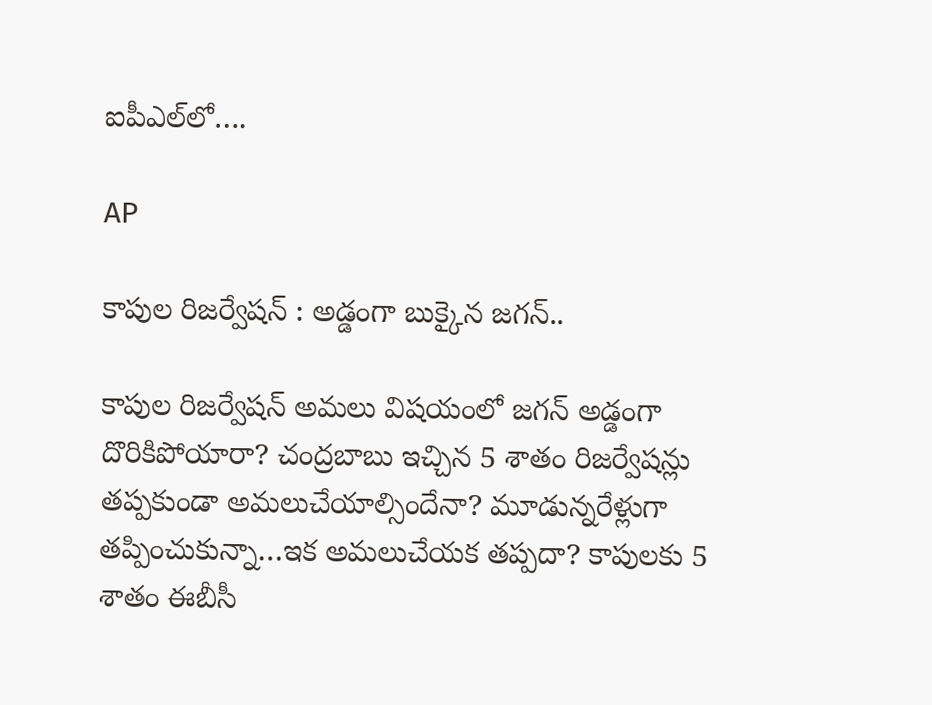ఐపీఎల్‌లో….

AP

కాపుల రిజర్వేషన్ : అడ్డంగా బుక్కైన జగన్..

కాపుల రిజర్వేషన్ అమలు విషయంలో జగన్ అడ్డంగా దొరికిపోయారా? చంద్రబాబు ఇచ్చిన 5 శాతం రిజర్వేషన్లు తప్పకుండా అమలుచేయాల్సిందేనా? మూడున్నరేళ్లుగా తప్పించుకున్నా…ఇక అమలుచేయక తప్పదా? కాపులకు 5 శాతం ఈబీసీ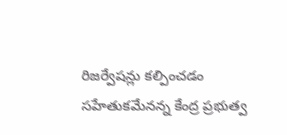రిజర్వేషన్లు కల్పించడం సహేతుకమేనన్న కేంద్ర ప్రభుత్వ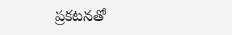ప్రకటనతో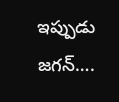ఇప్పుడు జగన్….